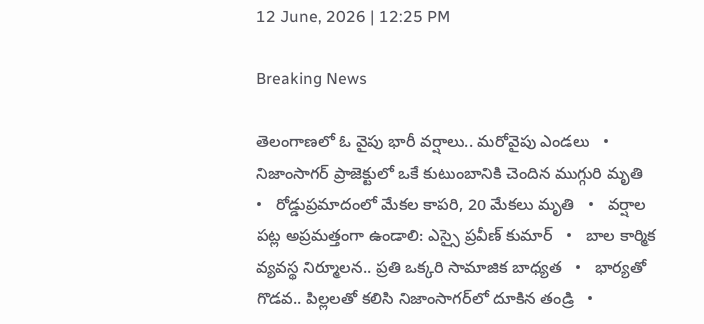12 June, 2026 | 12:25 PM

Breaking News

తెలంగాణలో ఓ వైపు భారీ వర్షాలు.. మరోవైపు ఎండలు   •   నిజాంసాగర్ ప్రాజెక్టులో ఒకే కుటుంబానికి చెందిన ముగ్గురి మృతి   •   రోడ్డుప్రమాదంలో మేకల కాపరి, 20 మేకలు మృతి   •   వర్షాల పట్ల అప్రమత్తంగా ఉండాలి: ఎస్సై ప్రవీణ్ కుమార్   •   బాల కార్మిక వ్యవస్థ నిర్మూలన.. ప్రతి ఒక్కరి సామాజిక బాధ్యత   •   భార్య‌తో గొడ‌వ‌.. పిల్లలతో కలిసి నిజాంసాగ‌ర్‌లో దూకిన తండ్రి   •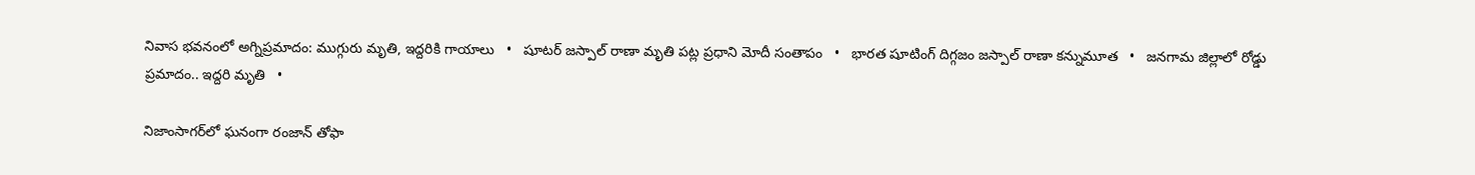నివాస భవనంలో అగ్నిప్రమాదం: ముగ్గురు మృతి, ఇద్దరికి గాయాలు   •   షూటర్ జస్పాల్ రాణా మృతి పట్ల ప్రధాని మోదీ సంతాపం   •   భారత షూటింగ్ దిగ్గజం జస్పాల్ రాణా కన్నుమూత   •   జనగామ జిల్లాలో రోడ్డు ప్రమాదం.. ఇద్దరి మృతి   •

నిజాంసాగర్‌లో ఘనంగా రంజాన్ తోఫా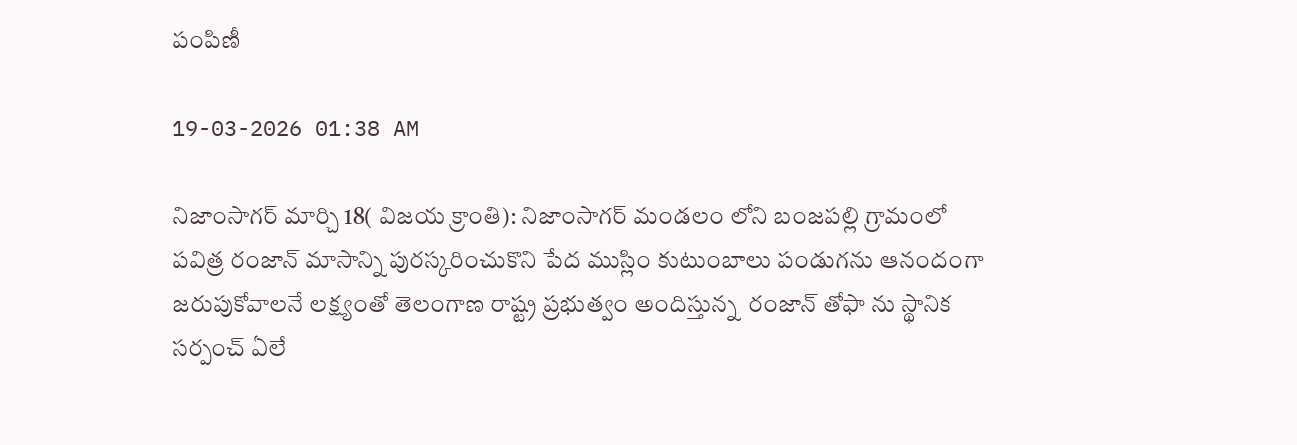పంపిణీ

19-03-2026 01:38 AM

నిజాంసాగర్ మార్చి 18( విజయ క్రాంతి): నిజాంసాగర్ మండలం లోని బంజపల్లి గ్రామంలో  పవిత్ర రంజాన్ మాసాన్ని పురస్కరించుకొని పేద ముస్లిం కుటుంబాలు పండుగను ఆనందంగా జరుపుకోవాలనే లక్ష్యంతో తెలంగాణ రాష్ట్ర ప్రభుత్వం అందిస్తున్న  రంజాన్ తోఫా ను స్థానిక సర్పంచ్ ఏలే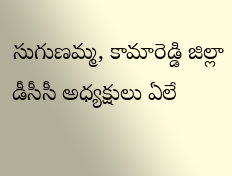సుగుణమ్మ, కామారెడ్డి జిల్లా డీసీసీ అధ్యక్షులు ఏలే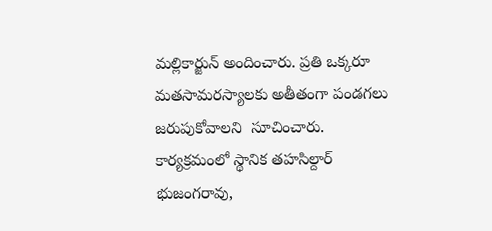మల్లికార్జున్ అందించారు. ప్రతి ఒక్కరూ మతసామరస్యాలకు అతీతంగా పండగలు జరుపుకోవాలని  సూచించారు. కార్యక్రమంలో స్థానిక తహసిల్దార్ భుజంగరావు,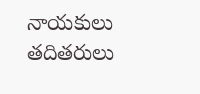నాయకులు తదితరులు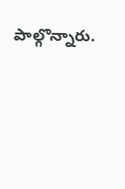పాల్గొన్నారు.